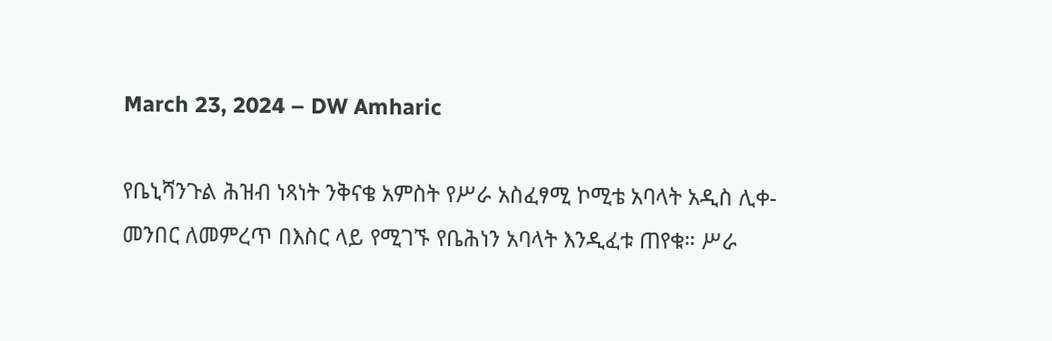March 23, 2024 – DW Amharic

የቤኒሻንጉል ሕዝብ ነጻነት ንቅናቄ አምስት የሥራ አስፈፃሚ ኮሚቴ አባላት አዲስ ሊቀ-መንበር ለመምረጥ በእስር ላይ የሚገኙ የቤሕነን አባላት እንዲፈቱ ጠየቁ። ሥራ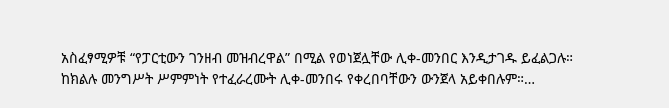አስፈፃሚዎቹ “የፓርቲውን ገንዘብ መዝብረዋል” በሚል የወነጀሏቸው ሊቀ-መንበር እንዲታገዱ ይፈልጋሉ። ከክልሉ መንግሥት ሥምምነት የተፈራረሙት ሊቀ-መንበሩ የቀረበባቸውን ውንጀላ አይቀበሉም።…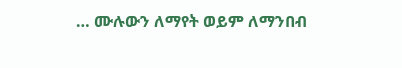… ሙሉውን ለማየት ወይም ለማንበብ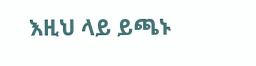እዚህ ላይ ይጫኑ